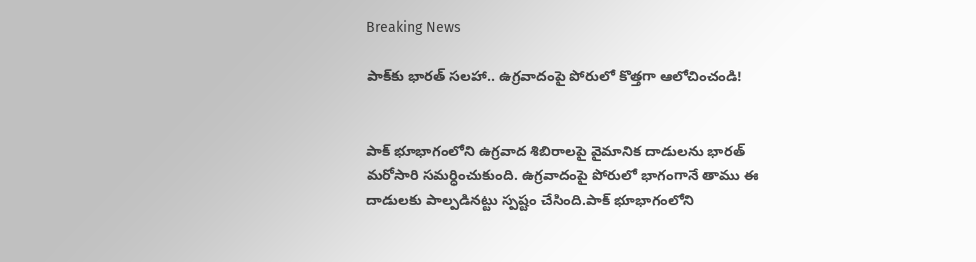Breaking News

పాక్‌కు భారత్ సలహా.. ఉగ్రవాదంపై పోరులో కొత్తగా ఆలోచించండి!


పాక్ భూభాగంలోని ఉగ్రవాద శిబిరాలపై వైమానిక దాడులను భారత్ మరోసారి సమర్ధించుకుంది. ఉగ్రవాదంపై పోరులో భాగంగానే తాము ఈ దాడులకు పాల్పడినట్టు స్పష్టం చేసింది.పాక్ భూభాగంలోని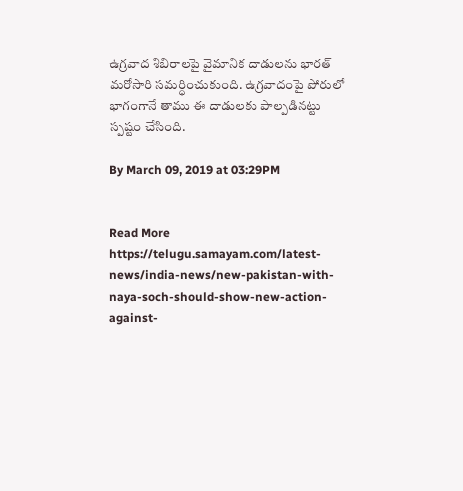ఉగ్రవాద శిబిరాలపై వైమానిక దాడులను భారత్ మరోసారి సమర్ధించుకుంది. ఉగ్రవాదంపై పోరులో భాగంగానే తాము ఈ దాడులకు పాల్పడినట్టు స్పష్టం చేసింది.

By March 09, 2019 at 03:29PM


Read More https://telugu.samayam.com/latest-news/india-news/new-pakistan-with-naya-soch-should-show-new-action-against-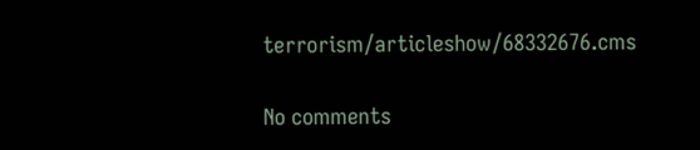terrorism/articleshow/68332676.cms

No comments